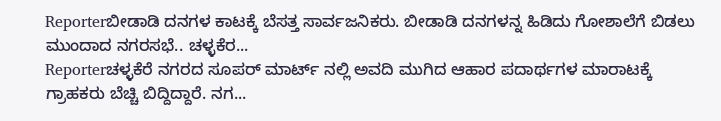Reporterಬೀಡಾಡಿ ದನಗಳ ಕಾಟಕ್ಕೆ ಬೆಸತ್ತ ಸಾರ್ವಜನಿಕರು. ಬೀಡಾಡಿ ದನಗಳನ್ನ ಹಿಡಿದು ಗೋಶಾಲೆಗೆ ಬಿಡಲು ಮುಂದಾದ ನಗರಸಭೆ.. ಚಳ್ಳಕೆರ...
Reporterಚಳ್ಳಕೆರೆ ನಗರದ ಸೂಪರ್ ಮಾರ್ಟ್ ನಲ್ಲಿ ಅವದಿ ಮುಗಿದ ಆಹಾರ ಪದಾರ್ಥಗಳ ಮಾರಾಟಕ್ಕೆ ಗ್ರಾಹಕರು ಬೆಚ್ಚಿ ಬಿದ್ದಿದ್ದಾರೆ. ನಗ...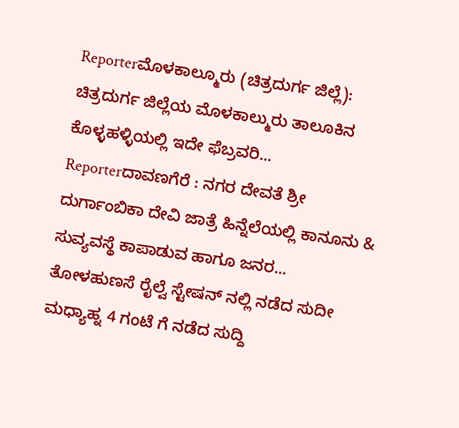Reporterಮೊಳಕಾಲ್ಮೂರು (ಚಿತ್ರದುರ್ಗ ಜಿಲ್ಲೆ): ಚಿತ್ರದುರ್ಗ ಜಿಲ್ಲೆಯ ಮೊಳಕಾಲ್ಮುರು ತಾಲೂಕಿನ ಕೊಳ್ಳಹಳ್ಳಿಯಲ್ಲಿ ಇದೇ ಫೆಬ್ರವರಿ...
Reporterದಾವಣಗೆರೆ : ನಗರ ದೇವತೆ ಶ್ರೀ ದುರ್ಗಾಂಬಿಕಾ ದೇವಿ ಜಾತ್ರೆ ಹಿನ್ನೆಲೆಯಲ್ಲಿ ಕಾನೂನು & ಸುವ್ಯವಸ್ಥೆ ಕಾಪಾಡುವ ಹಾಗೂ ಜನರ...
ತೋಳಹುಣಸೆ ರೈಲ್ವೆ ಸ್ಟೇಷನ್ ನಲ್ಲಿ ನಡೆದ ಸುದೀ ಮಧ್ಯಾಹ್ನ 4 ಗಂಟೆ ಗೆ ನಡೆದ ಸುದ್ದಿ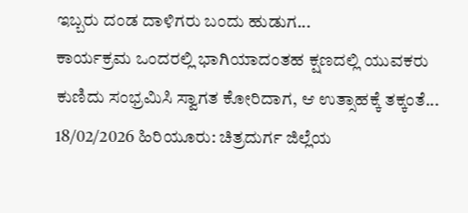ಇಬ್ಬರು ದಂಡ ದಾಳಿಗರು ಬಂದು ಹುಡುಗ...
ಕಾರ್ಯಕ್ರಮ ಒಂದರಲ್ಲಿ ಭಾಗಿಯಾದಂತಹ ಕ್ಷಣದಲ್ಲಿ ಯುವಕರು ಕುಣಿದು ಸಂಭ್ರಮಿಸಿ ಸ್ವಾಗತ ಕೋರಿದಾಗ, ಆ ಉತ್ಸಾಹಕ್ಕೆ ತಕ್ಕಂತೆ...
18/02/2026 ಹಿರಿಯೂರು: ಚಿತ್ರದುರ್ಗ ಜಿಲ್ಲೆಯ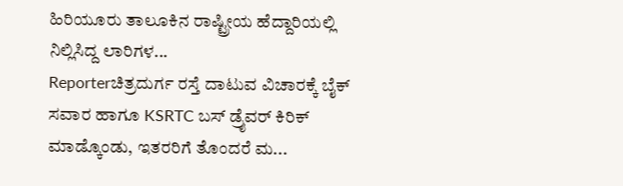ಹಿರಿಯೂರು ತಾಲೂಕಿನ ರಾಷ್ಟ್ರೀಯ ಹೆದ್ದಾರಿಯಲ್ಲಿ ನಿಲ್ಲಿಸಿದ್ದ ಲಾರಿಗಳ...
Reporterಚಿತ್ರದುರ್ಗ ರಸ್ತೆ ದಾಟುವ ವಿಚಾರಕ್ಕೆ ಬೈಕ್ ಸವಾರ ಹಾಗೂ KSRTC ಬಸ್ ಡ್ರೈವರ್ ಕಿರಿಕ್ ಮಾಡ್ಕೊಂಡು, ಇತರರಿಗೆ ತೊಂದರೆ ಮ...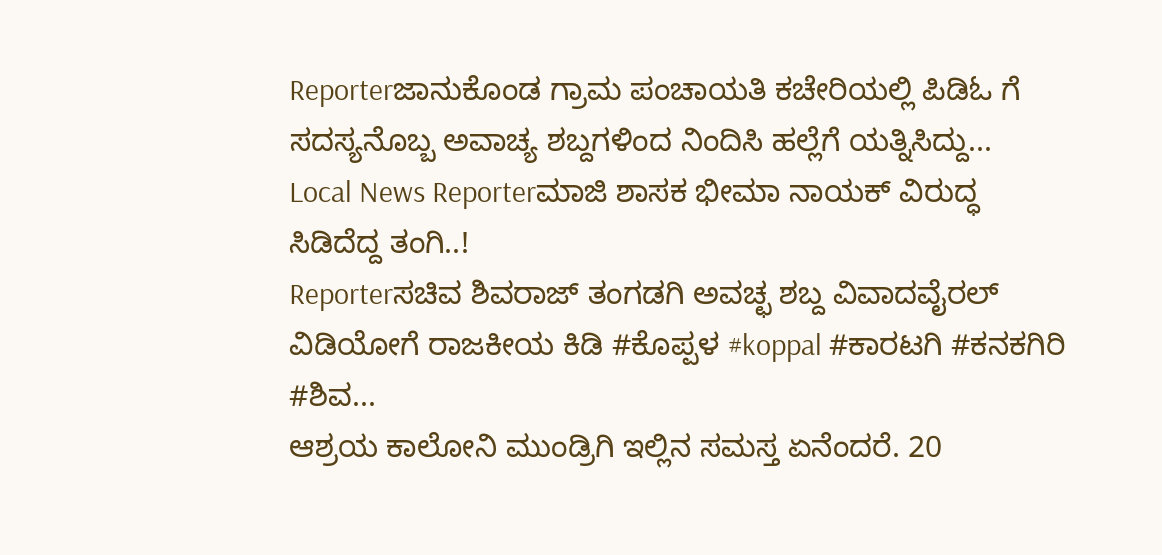Reporterಜಾನುಕೊಂಡ ಗ್ರಾಮ ಪಂಚಾಯತಿ ಕಚೇರಿಯಲ್ಲಿ ಪಿಡಿಓ ಗೆ ಸದಸ್ಯನೊಬ್ಬ ಅವಾಚ್ಯ ಶಬ್ದಗಳಿಂದ ನಿಂದಿಸಿ ಹಲ್ಲೆಗೆ ಯತ್ನಿಸಿದ್ದು...
Local News Reporterಮಾಜಿ ಶಾಸಕ ಭೀಮಾ ನಾಯಕ್ ವಿರುದ್ಧ ಸಿಡಿದೆದ್ದ ತಂಗಿ..!
Reporterಸಚಿವ ಶಿವರಾಜ್ ತಂಗಡಗಿ ಅವಚ್ಛ ಶಬ್ದ ವಿವಾದವೈರಲ್ ವಿಡಿಯೋಗೆ ರಾಜಕೀಯ ಕಿಡಿ #ಕೊಪ್ಪಳ #koppal #ಕಾರಟಗಿ #ಕನಕಗಿರಿ #ಶಿವ...
ಆಶ್ರಯ ಕಾಲೋನಿ ಮುಂಡ್ರಿಗಿ ಇಲ್ಲಿನ ಸಮಸ್ತ ಏನೆಂದರೆ. 20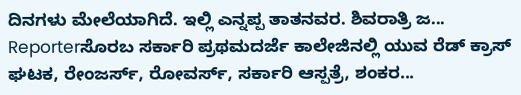ದಿನಗಳು ಮೇಲೆಯಾಗಿದೆ. ಇಲ್ಲಿ ಎನ್ನಪ್ಪ ತಾತನವರ. ಶಿವರಾತ್ರಿ ಜ...
Reporterಸೊರಬ ಸರ್ಕಾರಿ ಪ್ರಥಮದರ್ಜೆ ಕಾಲೇಜಿನಲ್ಲಿ ಯುವ ರೆಡ್ ಕ್ರಾಸ್ ಘಟಕ, ರೇಂಜರ್ಸ್, ರೋವರ್ಸ್, ಸರ್ಕಾರಿ ಆಸ್ಪತ್ರೆ, ಶಂಕರ...